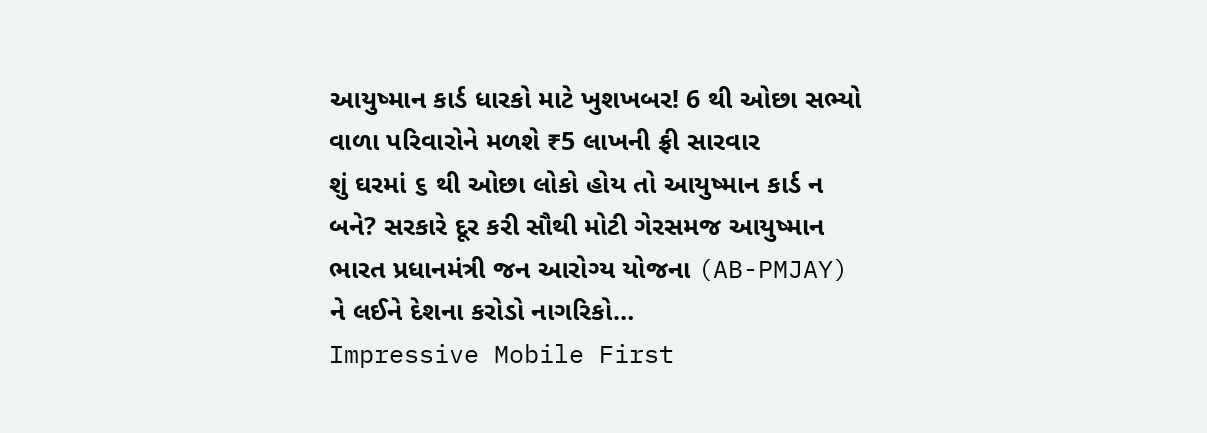આયુષ્માન કાર્ડ ધારકો માટે ખુશખબર! 6 થી ઓછા સભ્યો વાળા પરિવારોને મળશે ₹5 લાખની ફ્રી સારવાર
શું ઘરમાં ૬ થી ઓછા લોકો હોય તો આયુષ્માન કાર્ડ ન બને? સરકારે દૂર કરી સૌથી મોટી ગેરસમજ આયુષ્માન ભારત પ્રધાનમંત્રી જન આરોગ્ય યોજના (AB-PMJAY) ને લઈને દેશના કરોડો નાગરિકો…
Impressive Mobile First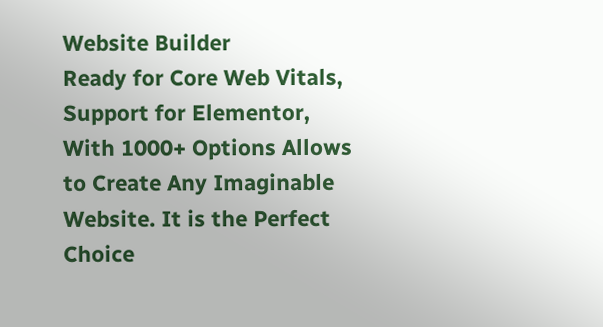Website Builder
Ready for Core Web Vitals, Support for Elementor, With 1000+ Options Allows to Create Any Imaginable Website. It is the Perfect Choice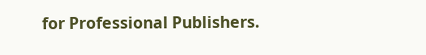for Professional Publishers.